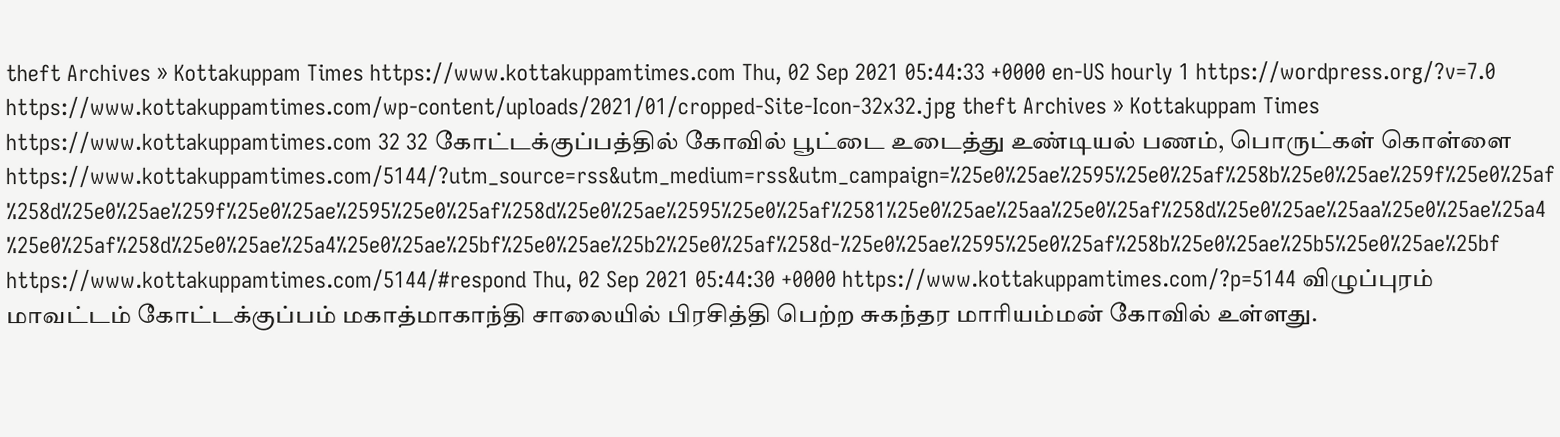theft Archives » Kottakuppam Times https://www.kottakuppamtimes.com Thu, 02 Sep 2021 05:44:33 +0000 en-US hourly 1 https://wordpress.org/?v=7.0 https://www.kottakuppamtimes.com/wp-content/uploads/2021/01/cropped-Site-Icon-32x32.jpg theft Archives » Kottakuppam Times https://www.kottakuppamtimes.com 32 32 கோட்டக்குப்பத்தில் கோவில் பூட்டை உடைத்து உண்டியல் பணம், பொருட்கள் கொள்ளை https://www.kottakuppamtimes.com/5144/?utm_source=rss&utm_medium=rss&utm_campaign=%25e0%25ae%2595%25e0%25af%258b%25e0%25ae%259f%25e0%25af%258d%25e0%25ae%259f%25e0%25ae%2595%25e0%25af%258d%25e0%25ae%2595%25e0%25af%2581%25e0%25ae%25aa%25e0%25af%258d%25e0%25ae%25aa%25e0%25ae%25a4%25e0%25af%258d%25e0%25ae%25a4%25e0%25ae%25bf%25e0%25ae%25b2%25e0%25af%258d-%25e0%25ae%2595%25e0%25af%258b%25e0%25ae%25b5%25e0%25ae%25bf https://www.kottakuppamtimes.com/5144/#respond Thu, 02 Sep 2021 05:44:30 +0000 https://www.kottakuppamtimes.com/?p=5144 விழுப்புரம் மாவட்டம் கோட்டக்குப்பம் மகாத்மாகாந்தி சாலையில் பிரசித்தி பெற்ற சுகந்தர மாரியம்மன் கோவில் உள்ளது.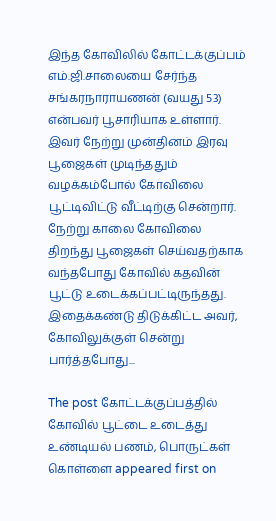இந்த கோவிலில் கோட்டக்குப்பம் எம்.ஜி.சாலையை சேர்ந்த சங்கரநாராயணன் (வயது 53) என்பவர் பூசாரியாக உள்ளார். இவர் நேற்று முன்தினம் இரவு பூஜைகள் முடிந்ததும் வழக்கம்போல் கோவிலை பூட்டிவிட்டு வீட்டிற்கு சென்றார். நேற்று காலை கோவிலை திறந்து பூஜைகள் செய்வதற்காக வந்தபோது கோவில் கதவின் பூட்டு உடைக்கப்பட்டிருந்தது. இதைக்கண்டு திடுக்கிட்ட அவர், கோவிலுக்குள் சென்று பார்த்தபோது...

The post கோட்டக்குப்பத்தில் கோவில் பூட்டை உடைத்து உண்டியல் பணம், பொருட்கள் கொள்ளை appeared first on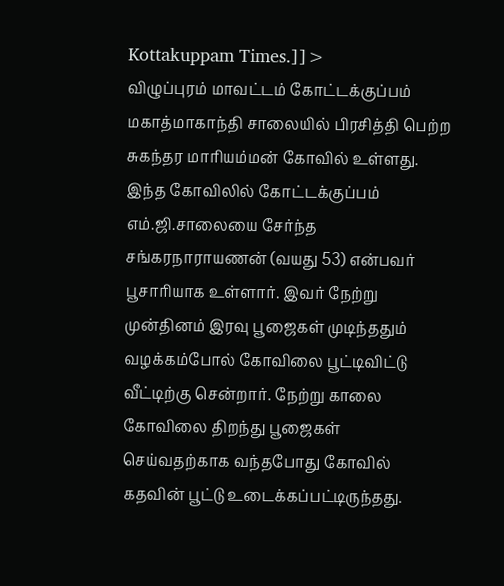Kottakuppam Times.]]>
விழுப்புரம் மாவட்டம் கோட்டக்குப்பம் மகாத்மாகாந்தி சாலையில் பிரசித்தி பெற்ற சுகந்தர மாரியம்மன் கோவில் உள்ளது. இந்த கோவிலில் கோட்டக்குப்பம் எம்.ஜி.சாலையை சேர்ந்த சங்கரநாராயணன் (வயது 53) என்பவர் பூசாரியாக உள்ளார். இவர் நேற்று முன்தினம் இரவு பூஜைகள் முடிந்ததும் வழக்கம்போல் கோவிலை பூட்டிவிட்டு வீட்டிற்கு சென்றார். நேற்று காலை கோவிலை திறந்து பூஜைகள் செய்வதற்காக வந்தபோது கோவில் கதவின் பூட்டு உடைக்கப்பட்டிருந்தது.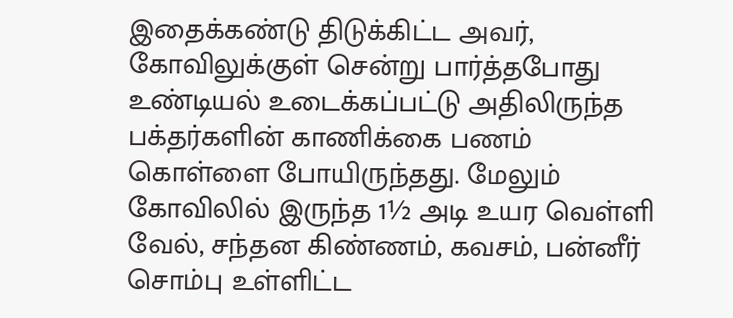இதைக்கண்டு திடுக்கிட்ட அவர், கோவிலுக்குள் சென்று பார்த்தபோது உண்டியல் உடைக்கப்பட்டு அதிலிருந்த பக்தர்களின் காணிக்கை பணம் கொள்ளை போயிருந்தது. மேலும் கோவிலில் இருந்த 1½ அடி உயர வெள்ளி வேல், சந்தன கிண்ணம், கவசம், பன்னீர் சொம்பு உள்ளிட்ட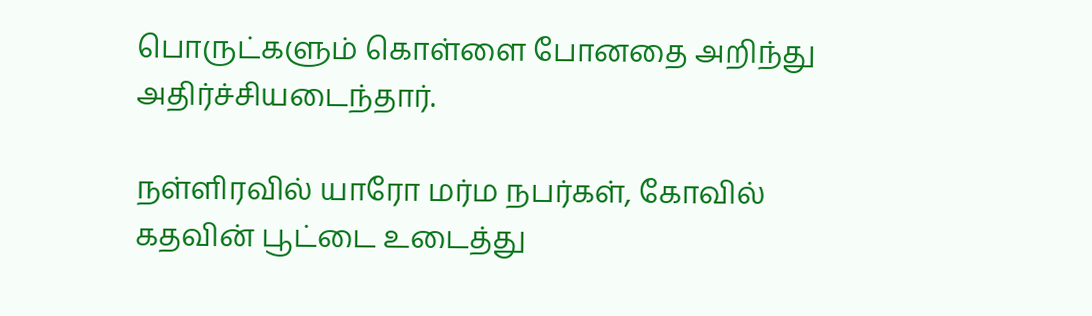பொருட்களும் கொள்ளை போனதை அறிந்து அதிர்ச்சியடைந்தார்.

நள்ளிரவில் யாரோ மர்ம நபர்கள், கோவில் கதவின் பூட்டை உடைத்து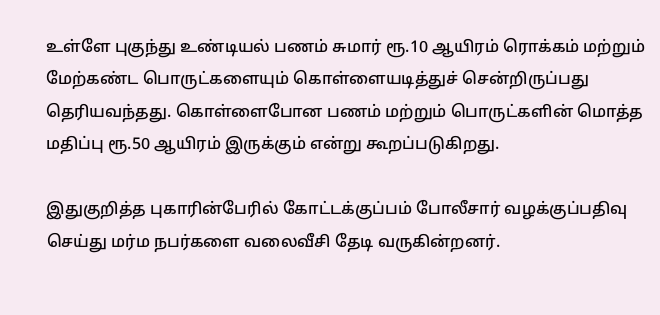உள்ளே புகுந்து உண்டியல் பணம் சுமார் ரூ.10 ஆயிரம் ரொக்கம் மற்றும் மேற்கண்ட பொருட்களையும் கொள்ளையடித்துச் சென்றிருப்பது தெரியவந்தது. கொள்ளைபோன பணம் மற்றும் பொருட்களின் மொத்த மதிப்பு ரூ.50 ஆயிரம் இருக்கும் என்று கூறப்படுகிறது.

இதுகுறித்த புகாரின்பேரில் கோட்டக்குப்பம் போலீசார் வழக்குப்பதிவு செய்து மர்ம நபர்களை வலைவீசி தேடி வருகின்றனர்.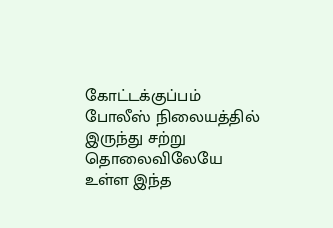கோட்டக்குப்பம் போலீஸ் நிலையத்தில் இருந்து சற்று தொலைவிலேயே உள்ள இந்த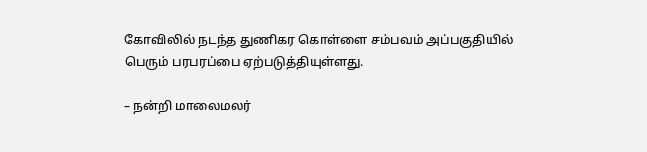கோவிலில் நடந்த துணிகர கொள்ளை சம்பவம் அப்பகுதியில் பெரும் பரபரப்பை ஏற்படுத்தியுள்ளது.

– நன்றி மாலைமலர்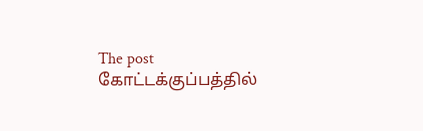The post கோட்டக்குப்பத்தில்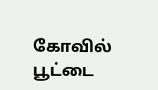கோவில் பூட்டை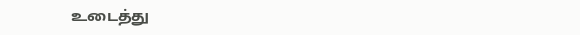உடைத்து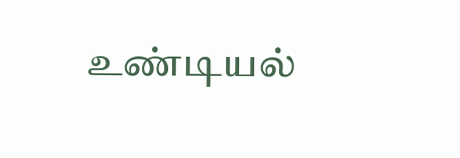உண்டியல்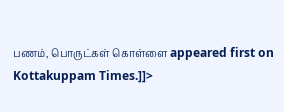பணம், பொருட்கள் கொள்ளை appeared first on Kottakuppam Times.]]>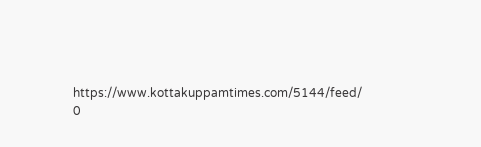https://www.kottakuppamtimes.com/5144/feed/ 0